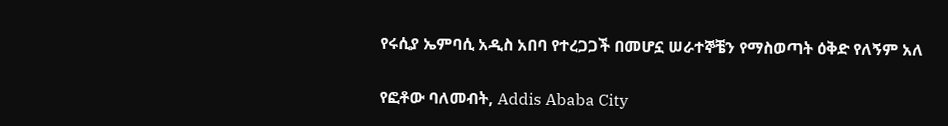የሩሲያ ኤምባሲ አዲስ አበባ የተረጋጋች በመሆኗ ሠራተኞቼን የማስወጣት ዕቅድ የለኝም አለ

የፎቶው ባለመብት, Addis Ababa City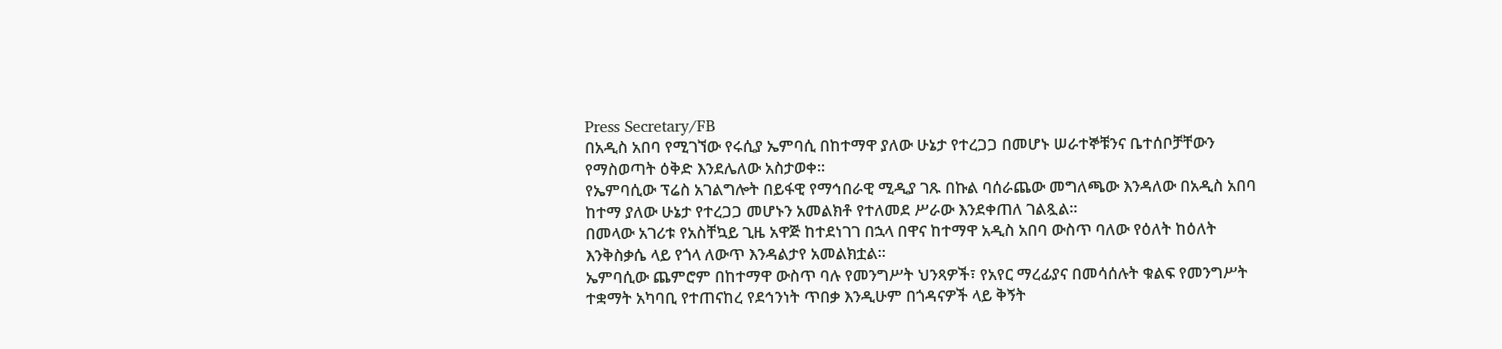Press Secretary/FB
በአዲስ አበባ የሚገኘው የሩሲያ ኤምባሲ በከተማዋ ያለው ሁኔታ የተረጋጋ በመሆኑ ሠራተኞቹንና ቤተሰቦቻቸውን የማስወጣት ዕቅድ እንደሌለው አስታወቀ።
የኤምባሲው ፕሬስ አገልግሎት በይፋዊ የማኅበራዊ ሚዲያ ገጹ በኩል ባሰራጨው መግለጫው እንዳለው በአዲስ አበባ ከተማ ያለው ሁኔታ የተረጋጋ መሆኑን አመልክቶ የተለመደ ሥራው እንደቀጠለ ገልጿል።
በመላው አገሪቱ የአስቸኳይ ጊዜ አዋጅ ከተደነገገ በኋላ በዋና ከተማዋ አዲስ አበባ ውስጥ ባለው የዕለት ከዕለት እንቅስቃሴ ላይ የጎላ ለውጥ እንዳልታየ አመልክቷል።
ኤምባሲው ጨምሮም በከተማዋ ውስጥ ባሉ የመንግሥት ህንጻዎች፣ የአየር ማረፊያና በመሳሰሉት ቁልፍ የመንግሥት ተቋማት አካባቢ የተጠናከረ የደኅንነት ጥበቃ እንዲሁም በጎዳናዎች ላይ ቅኝት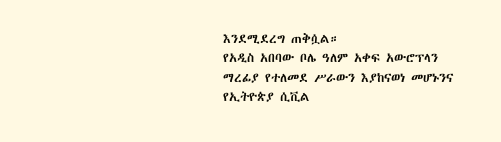እንደሚደረግ ጠቅሷል።
የአዲስ አበባው ቦሌ ዓለም አቀፍ አውሮፕላን ማረፊያ የተለመደ ሥራውን እያከናወነ መሆኑንና የኢትዮጵያ ሲቪል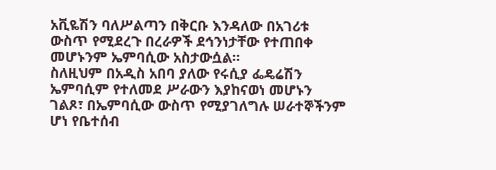አቪዬሽን ባለሥልጣን በቅርቡ እንዳለው በአገሪቱ ውስጥ የሚደረጉ በረራዎች ደኅንነታቸው የተጠበቀ መሆኑንም ኤምባሲው አስታውሷል።
ስለዚህም በአዲስ አበባ ያለው የሩሲያ ፌዴሬሽን ኤምባሲም የተለመደ ሥራውን እያከናወነ መሆኑን ገልጾ፣ በኤምባሲው ውስጥ የሚያገለግሉ ሠራተኞችንም ሆነ የቤተሰብ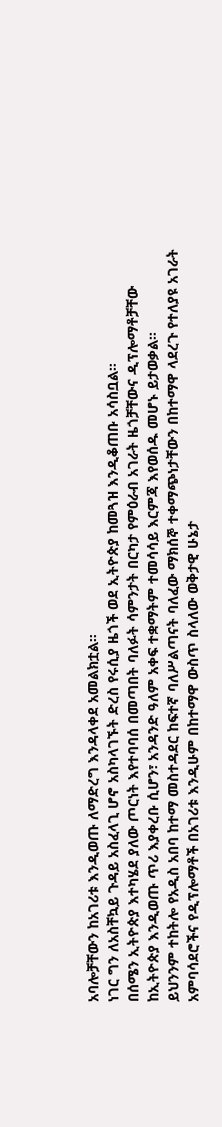አባሎቻቸውን ከአገሪቱ እንዲወጡ ለማድረግ እንዳላቀደ አመልክቷል።
ነገር ግን ለአስቸኳይ ጉዳይ አስፈላጊ ሆኖ አስካላገኙት ድረስ የሩሲያ ዜጎች ወደ ኢትዮጵያ ከመጓዝ እንዲቆጠቡ አሳስቧል።
በሰሜን ኢትዮጵያ እተካሄደ ያለው ጦርነት እየተባባሰ በመጣበት ባለፉት ሳምንታት በርካታ የምዕራብ አገራት ዜጎቻቸውና ዲፕሎማቶቻቸው ከኢትዮጵያ እንዲወጡ ጥሪ እያቀረቡ ሲሆን፣ አንዳንድ ዓለም አቀፍ ተቋማትም ተመሳሳይ እርምጃ እየወሰዱ መሆኑ ይታወቃል።
ይህንንም ተከትሎ የአዲስ አበባ ከተማ መስተዳደር ከፍተኛ ባለሥልጣናት ባለፈው ማክሰኞ ተቀማጭነታቸውን በከተማዋ ላደረጉ የተለያዩ አገራት አምባሳደሮችና የዲፕሎማቶች በአገሪቱ እንዲሁም በከተማዋ ውስጥ ስላለው ወቅታዊ ሁኔታ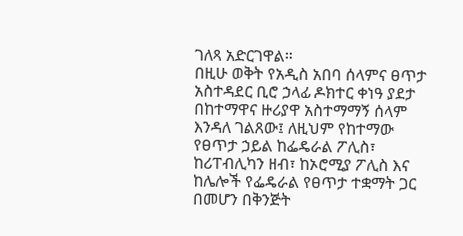ገለጻ አድርገዋል።
በዚሁ ወቅት የአዲስ አበባ ሰላምና ፀጥታ አስተዳደር ቢሮ ኃላፊ ዶክተር ቀነዓ ያደታ በከተማዋና ዙሪያዋ አስተማማኝ ሰላም እንዳለ ገልጸው፤ ለዚህም የከተማው የፀጥታ ኃይል ከፌዴራል ፖሊስ፣ ከሪፐብሊካን ዘብ፣ ከኦሮሚያ ፖሊስ እና ከሌሎች የፌዴራል የፀጥታ ተቋማት ጋር በመሆን በቅንጅት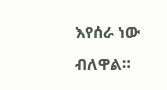እየሰራ ነው ብለዋል።